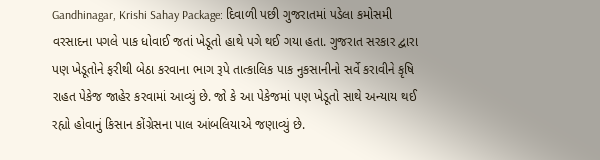Gandhinagar, Krishi Sahay Package: દિવાળી પછી ગુજરાતમાં પડેલા કમોસમી વરસાદના પગલે પાક ધોવાઈ જતાં ખેડૂતો હાથે પગે થઈ ગયા હતા. ગુજરાત સરકાર દ્વારા પણ ખેડૂતોને ફરીથી બેઠા કરવાના ભાગ રૂપે તાત્કાલિક પાક નુકસાનીનો સર્વે કરાવીને કૃષિ રાહત પેકેજ જાહેર કરવામાં આવ્યું છે. જો કે આ પેકેજમાં પણ ખેડૂતો સાથે અન્યાય થઈ રહ્યો હોવાનું કિસાન કોંગ્રેસના પાલ આંબલિયાએ જણાવ્યું છે.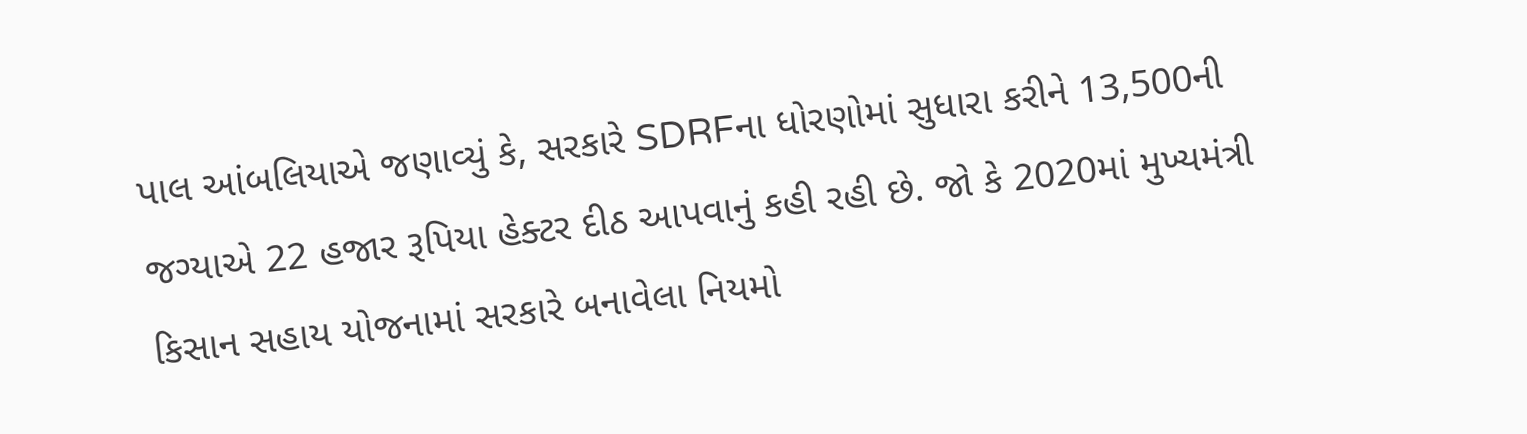પાલ આંબલિયાએ જણાવ્યું કે, સરકારે SDRFના ધોરણોમાં સુધારા કરીને 13,500ની જગ્યાએ 22 હજાર રૂપિયા હેક્ટર દીઠ આપવાનું કહી રહી છે. જો કે 2020માં મુખ્યમંત્રી કિસાન સહાય યોજનામાં સરકારે બનાવેલા નિયમો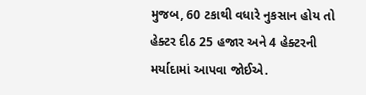મુજબ, 60 ટકાથી વધારે નુકસાન હોય તો હેક્ટર દીઠ 25 હજાર અને 4 હેક્ટરની મર્યાદામાં આપવા જોઈએ.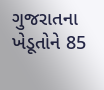ગુજરાતના ખેડૂતોને 85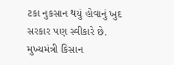ટકા નુકસાન થયું હોવાનું ખુદ સરકાર પણ સ્વીકારે છે. મુખ્યમંત્રી કિસાન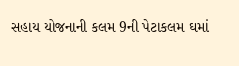સહાય યોજનાની કલમ 9ની પેટાકલમ ઘમાં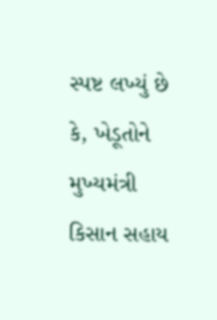સ્પષ્ટ લખ્યું છે કે, ખેડૂતોને મુખ્યમંત્રી કિસાન સહાય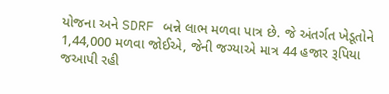યોજના અને SDRF બન્ને લાભ મળવા પાત્ર છે. જે અંતર્ગત ખેડૂતોને 1,44,000 મળવા જોઈએ, જેની જગ્યાએ માત્ર 44 હજાર રૂપિયા જઆપી રહી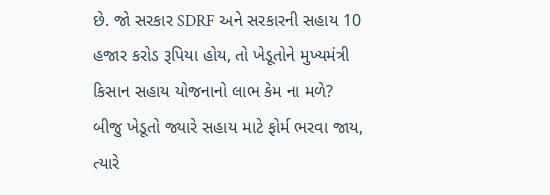છે. જો સરકાર SDRF અને સરકારની સહાય 10 હજાર કરોડ રૂપિયા હોય, તો ખેડૂતોને મુખ્યમંત્રી કિસાન સહાય યોજનાનો લાભ કેમ ના મળે?
બીજુ ખેડૂતો જ્યારે સહાય માટે ફોર્મ ભરવા જાય, ત્યારે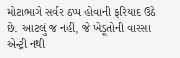મોટાભાગે સર્વર ઠપ્પ હોવાની ફરિયાદ ઉઠે છે. આટલું જ નહીં, જે ખેડૂતોની વારસા એન્ટ્રી નથી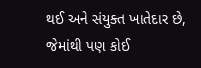થઈ અને સંયુક્ત ખાતેદાર છે, જેમાંથી પણ કોઈ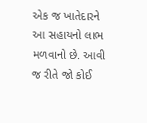એક જ ખાતેદારને આ સહાયનો લાભ મળવાનો છે. આવી જ રીતે જો કોઈ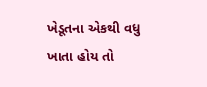ખેડૂતના એકથી વધુ ખાતા હોય તો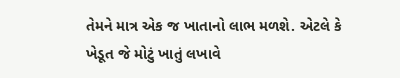તેમને માત્ર એક જ ખાતાનો લાભ મળશે. એટલે કે ખેડૂત જે મોટું ખાતું લખાવે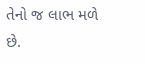તેનો જ લાભ મળે છે.